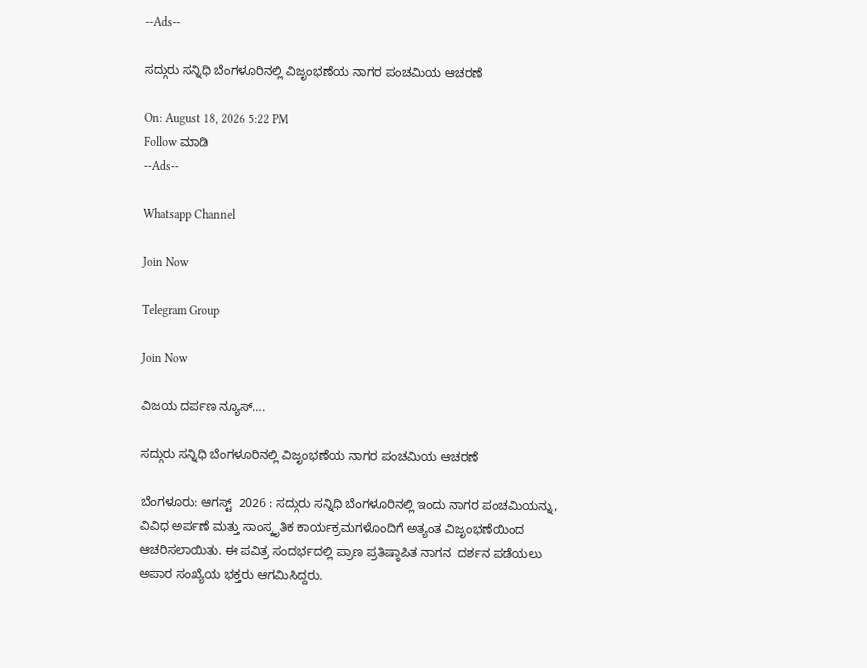--Ads--

ಸದ್ಗುರು ಸನ್ನಿಧಿ ಬೆಂಗಳೂರಿನಲ್ಲಿ ವಿಜೃಂಭಣೆಯ ನಾಗರ ಪಂಚಮಿಯ ಆಚರಣೆ

On: August 18, 2026 5:22 PM
Follow ಮಾಡಿ
--Ads--

Whatsapp Channel

Join Now

Telegram Group

Join Now

ವಿಜಯ ದರ್ಪಣ ನ್ಯೂಸ್….

ಸದ್ಗುರು ಸನ್ನಿಧಿ ಬೆಂಗಳೂರಿನಲ್ಲಿ ವಿಜೃಂಭಣೆಯ ನಾಗರ ಪಂಚಮಿಯ ಆಚರಣೆ

ಬೆಂಗಳೂರು: ಆಗಸ್ಟ್  2026 : ಸದ್ಗುರು ಸನ್ನಿಧಿ ಬೆಂಗಳೂರಿನಲ್ಲಿ ಇಂದು ನಾಗರ ಪಂಚಮಿಯನ್ನು, ವಿವಿಧ ಅರ್ಪಣೆ ಮತ್ತು ಸಾಂಸ್ಕೃತಿಕ ಕಾರ್ಯಕ್ರಮಗಳೊಂದಿಗೆ ಅತ್ಯಂತ ವಿಜೃಂಭಣೆಯಿಂದ ಆಚರಿಸಲಾಯಿತು. ಈ ಪವಿತ್ರ ಸಂದರ್ಭದಲ್ಲಿ ಪ್ರಾಣ ಪ್ರತಿಷ್ಠಾಪಿತ ನಾಗನ  ದರ್ಶನ ಪಡೆಯಲು ಅಪಾರ ಸಂಖ್ಯೆಯ ಭಕ್ತರು ಆಗಮಿಸಿದ್ದರು.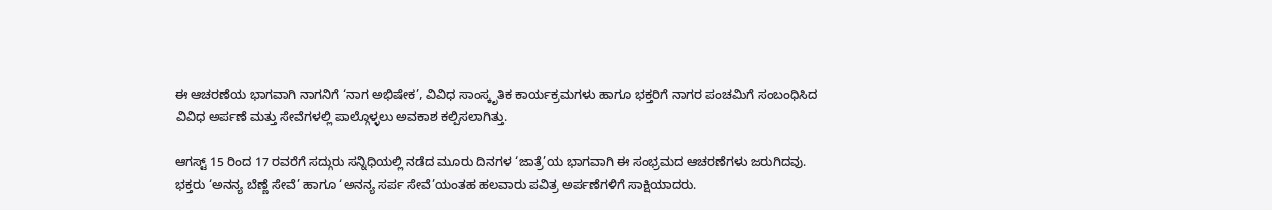ಈ ಆಚರಣೆಯ ಭಾಗವಾಗಿ ನಾಗನಿಗೆ ‘ನಾಗ ಅಭಿಷೇಕ’, ವಿವಿಧ ಸಾಂಸ್ಕೃತಿಕ ಕಾರ್ಯಕ್ರಮಗಳು ಹಾಗೂ ಭಕ್ತರಿಗೆ ನಾಗರ ಪಂಚಮಿಗೆ ಸಂಬಂಧಿಸಿದ ವಿವಿಧ ಅರ್ಪಣೆ ಮತ್ತು ಸೇವೆಗಳಲ್ಲಿ ಪಾಲ್ಗೊಳ್ಳಲು ಅವಕಾಶ ಕಲ್ಪಿಸಲಾಗಿತ್ತು.

ಆಗಸ್ಟ್ 15 ರಿಂದ 17 ರವರೆಗೆ ಸದ್ಗುರು ಸನ್ನಿಧಿಯಲ್ಲಿ ನಡೆದ ಮೂರು ದಿನಗಳ ‘ಜಾತ್ರೆ’ಯ ಭಾಗವಾಗಿ ಈ ಸಂಭ್ರಮದ ಆಚರಣೆಗಳು ಜರುಗಿದವು.
ಭಕ್ತರು ‘ಅನನ್ಯ ಬೆಣ್ಣೆ ಸೇವೆ’ ಹಾಗೂ ‘ಅನನ್ಯ ಸರ್ಪ ಸೇವೆ’ಯಂತಹ ಹಲವಾರು ಪವಿತ್ರ ಅರ್ಪಣೆಗಳಿಗೆ ಸಾಕ್ಷಿಯಾದರು.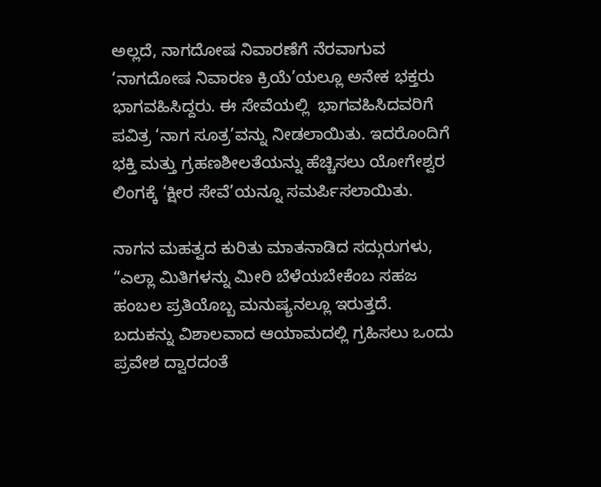ಅಲ್ಲದೆ, ನಾಗದೋಷ ನಿವಾರಣೆಗೆ ನೆರವಾಗುವ ‘ನಾಗದೋಷ ನಿವಾರಣ ಕ್ರಿಯೆ’ಯಲ್ಲೂ ಅನೇಕ ಭಕ್ತರು ಭಾಗವಹಿಸಿದ್ದರು. ಈ ಸೇವೆಯಲ್ಲಿ  ಭಾಗವಹಿಸಿದವರಿಗೆ ಪವಿತ್ರ ‘ನಾಗ ಸೂತ್ರ’ವನ್ನು ನೀಡಲಾಯಿತು. ಇದರೊಂದಿಗೆ ಭಕ್ತಿ ಮತ್ತು ಗ್ರಹಣಶೀಲತೆಯನ್ನು ಹೆಚ್ಚಿಸಲು ಯೋಗೇಶ್ವರ ಲಿಂಗಕ್ಕೆ ‘ಕ್ಷೀರ ಸೇವೆ’ಯನ್ನೂ ಸಮರ್ಪಿಸಲಾಯಿತು.

ನಾಗನ ಮಹತ್ವದ ಕುರಿತು ಮಾತನಾಡಿದ ಸದ್ಗುರುಗಳು, “ಎಲ್ಲಾ ಮಿತಿಗಳನ್ನು ಮೀರಿ ಬೆಳೆಯಬೇಕೆಂಬ ಸಹಜ ಹಂಬಲ ಪ್ರತಿಯೊಬ್ಬ ಮನುಷ್ಯನಲ್ಲೂ ಇರುತ್ತದೆ. ಬದುಕನ್ನು ವಿಶಾಲವಾದ ಆಯಾಮದಲ್ಲಿ ಗ್ರಹಿಸಲು ಒಂದು ಪ್ರವೇಶ ದ್ವಾರದಂತೆ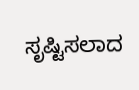ಸೃಷ್ಟಿಸಲಾದ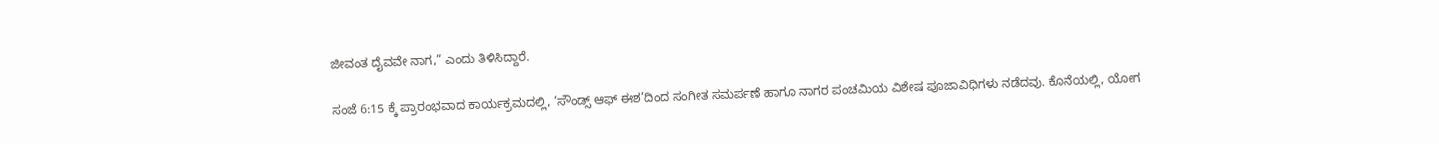ಜೀವಂತ ದೈವವೇ ನಾಗ,” ಎಂದು ತಿಳಿಸಿದ್ದಾರೆ.

ಸಂಜೆ 6:15 ಕ್ಕೆ ಪ್ರಾರಂಭವಾದ ಕಾರ್ಯಕ್ರಮದಲ್ಲಿ, ‘ಸೌಂಡ್ಸ್ ಆಫ್ ಈಶ’ದಿಂದ ಸಂಗೀತ ಸಮರ್ಪಣೆ ಹಾಗೂ ನಾಗರ ಪಂಚಮಿಯ ವಿಶೇಷ ಪೂಜಾವಿಧಿಗಳು ನಡೆದವು. ಕೊನೆಯಲ್ಲಿ, ಯೋಗ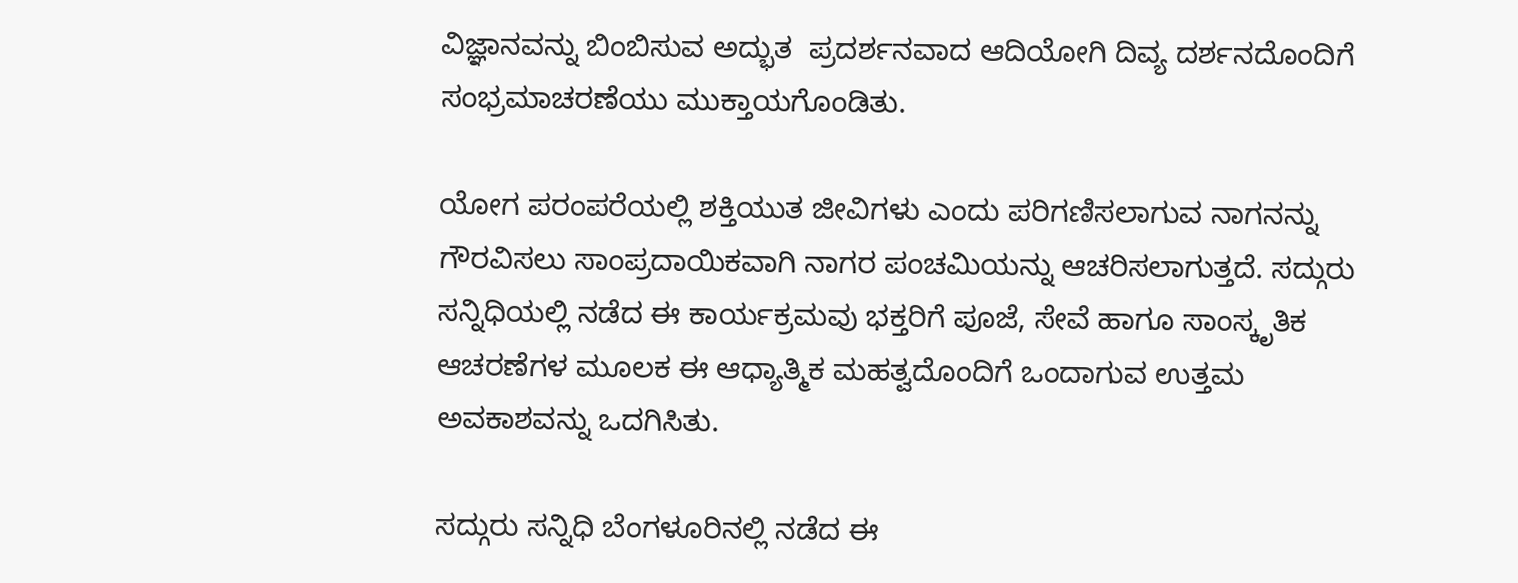ವಿಜ್ಞಾನವನ್ನು ಬಿಂಬಿಸುವ ಅದ್ಭುತ  ಪ್ರದರ್ಶನವಾದ ಆದಿಯೋಗಿ ದಿವ್ಯ ದರ್ಶನದೊಂದಿಗೆ ಸಂಭ್ರಮಾಚರಣೆಯು ಮುಕ್ತಾಯಗೊಂಡಿತು.

ಯೋಗ ಪರಂಪರೆಯಲ್ಲಿ ಶಕ್ತಿಯುತ ಜೀವಿಗಳು ಎಂದು ಪರಿಗಣಿಸಲಾಗುವ ನಾಗನನ್ನು ಗೌರವಿಸಲು ಸಾಂಪ್ರದಾಯಿಕವಾಗಿ ನಾಗರ ಪಂಚಮಿಯನ್ನು ಆಚರಿಸಲಾಗುತ್ತದೆ. ಸದ್ಗುರು ಸನ್ನಿಧಿಯಲ್ಲಿ ನಡೆದ ಈ ಕಾರ್ಯಕ್ರಮವು ಭಕ್ತರಿಗೆ ಪೂಜೆ, ಸೇವೆ ಹಾಗೂ ಸಾಂಸ್ಕೃತಿಕ ಆಚರಣೆಗಳ ಮೂಲಕ ಈ ಆಧ್ಯಾತ್ಮಿಕ ಮಹತ್ವದೊಂದಿಗೆ ಒಂದಾಗುವ ಉತ್ತಮ ಅವಕಾಶವನ್ನು ಒದಗಿಸಿತು.

ಸದ್ಗುರು ಸನ್ನಿಧಿ ಬೆಂಗಳೂರಿನಲ್ಲಿ ನಡೆದ ಈ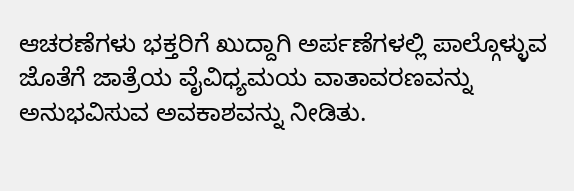ಆಚರಣೆಗಳು ಭಕ್ತರಿಗೆ ಖುದ್ದಾಗಿ ಅರ್ಪಣೆಗಳಲ್ಲಿ ಪಾಲ್ಗೊಳ್ಳುವ ಜೊತೆಗೆ ಜಾತ್ರೆಯ ವೈವಿಧ್ಯಮಯ ವಾತಾವರಣವನ್ನು ಅನುಭವಿಸುವ ಅವಕಾಶವನ್ನು ನೀಡಿತು.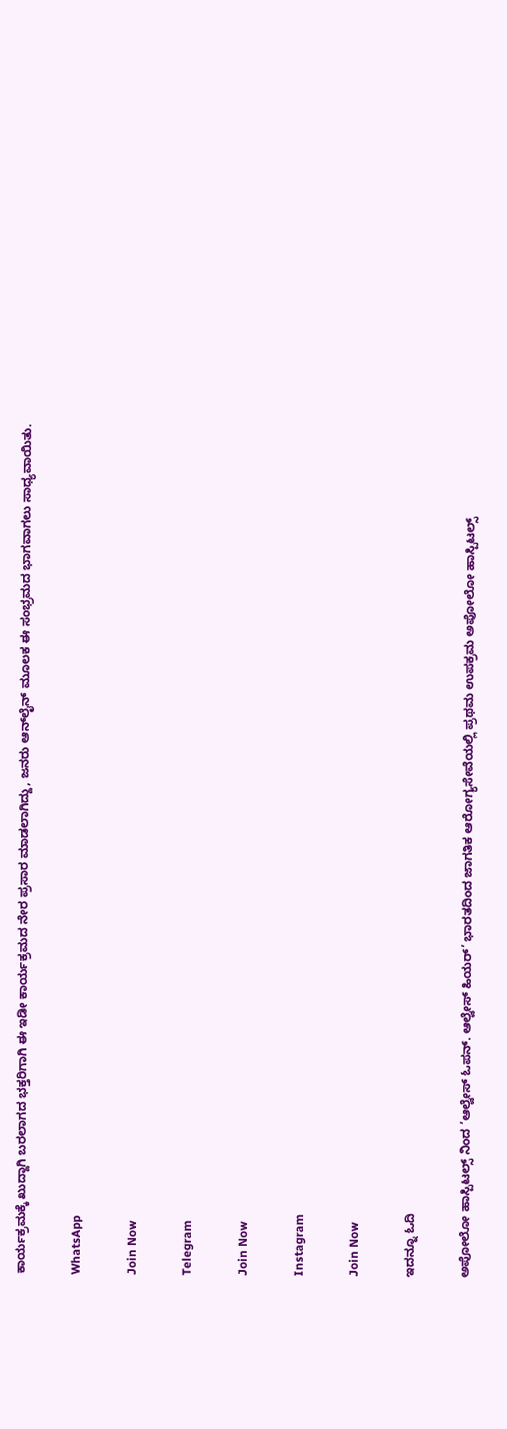ಕಾರ್ಯಕ್ರಮಕ್ಕೆ ಖುದ್ದಾಗಿ ಬರಲಾಗದ ಭಕ್ತರಿಗಾಗಿ ಈ ಇಡೀ ಕಾರ್ಯಕ್ರಮದ ನೇರ ಪ್ರಸಾರ ಮಾಡಲಾಗಿದ್ದು, ಜನರು ಆನ್‌ಲೈನ್ ಮೂಲಕ ಈ ಸಂಭ್ರಮದ ಭಾಗವಾಗಲು ಸಾಧ್ಯವಾಯಿತು.

WhatsApp

Join Now

Telegram

Join Now

Instagram

Join Now

ಇದನ್ನೂ ಓದಿ

ಅಪೋಲೋ ಹಾಸ್ಪಿಟಲ್ಸ್‌ ನಿಂದ ‘ಆಲ್ವೇಸ್ ಓಪನ್. ಆಲ್ವೇಸ್ ಹಿಯರ್’ ಭಾರತದಿಂದ ಜಾಗತಿಕ ಆರೋಗ್ಯಸೇವೆಯಲ್ಲಿ ಪ್ರಥಮ ಉಪಕ್ರಮ ಅಪೋಲೋ ಹಾಸ್ಪಿಟಲ್ಸ್‌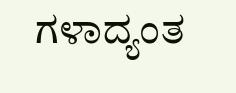ಗಳಾದ್ಯಂತ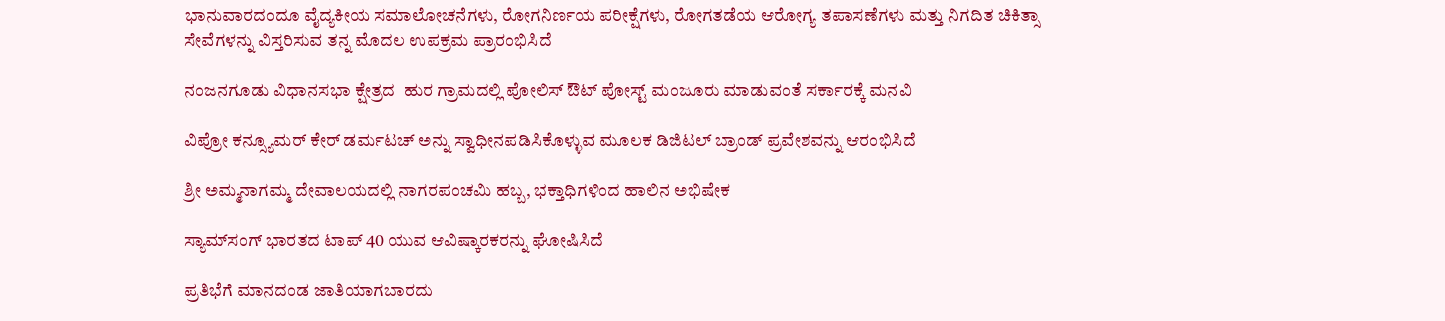ಭಾನುವಾರದಂದೂ ವೈದ್ಯಕೀಯ ಸಮಾಲೋಚನೆಗಳು, ರೋಗನಿರ್ಣಯ ಪರೀಕ್ಷೆಗಳು, ರೋಗತಡೆಯ ಆರೋಗ್ಯ ತಪಾಸಣೆಗಳು ಮತ್ತು ನಿಗದಿತ ಚಿಕಿತ್ಸಾ ಸೇವೆಗಳನ್ನು ವಿಸ್ತರಿಸುವ ತನ್ನ ಮೊದಲ ಉಪಕ್ರಮ ಪ್ರಾರಂಭಿಸಿದೆ

ನಂಜನಗೂಡು ವಿಧಾನಸಭಾ ಕ್ಷೇತ್ರದ  ಹುರ ಗ್ರಾಮದಲ್ಲಿ ಪೋಲಿಸ್ ಔಟ್ ಪೋಸ್ಟ್ ಮಂಜೂರು ಮಾಡುವಂತೆ ಸರ್ಕಾರಕ್ಕೆ ಮನವಿ

ವಿಪ್ರೋ ಕನ್ಸ್ಯೂಮರ್ ಕೇರ್ ಡರ್ಮಟಚ್ ಅನ್ನು ಸ್ವಾಧೀನಪಡಿಸಿಕೊಳ್ಳುವ ಮೂಲಕ ಡಿಜಿಟಲ್ ಬ್ರಾಂಡ್ ಪ್ರವೇಶವನ್ನು ಆರಂಭಿಸಿದೆ

ಶ್ರೀ ಅಮ್ಮನಾಗಮ್ಮ ದೇವಾಲಯದಲ್ಲಿ ನಾಗರಪಂಚಮಿ ಹಬ್ಬ, ಭಕ್ತಾಧಿಗಳಿಂದ ಹಾಲಿನ ಅಭಿಷೇಕ

ಸ್ಯಾಮ್‌ಸಂಗ್ ಭಾರತದ ಟಾಪ್ 40 ಯುವ ಆವಿಷ್ಕಾರಕರನ್ನು ಘೋಷಿಸಿದೆ

ಪ್ರತಿಭೆಗೆ ಮಾನದಂಡ ಜಾತಿಯಾಗಬಾರದು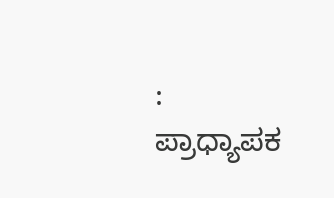: ಪ್ರಾಧ್ಯಾಪಕ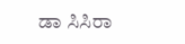ಡಾ ಸಿಸಿರಾ